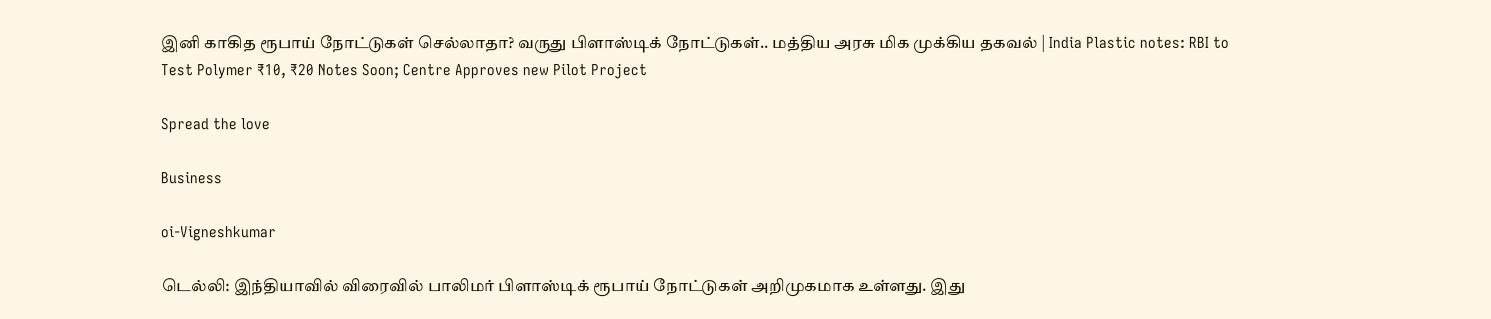இனி காகித ரூபாய் நோட்டுகள் செல்லாதா? வருது பிளாஸ்டிக் நோட்டுகள்.. மத்திய அரசு மிக முக்கிய தகவல் | India Plastic notes: RBI to Test Polymer ₹10, ₹20 Notes Soon; Centre Approves new Pilot Project

Spread the love

Business

oi-Vigneshkumar

டெல்லி: இந்தியாவில் விரைவில் பாலிமர் பிளாஸ்டிக் ரூபாய் நோட்டுகள் அறிமுகமாக உள்ளது. இது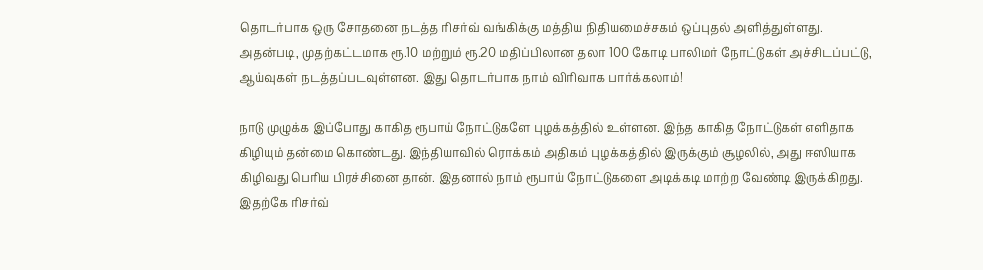தொடர்பாக ஒரு சோதனை நடத்த ரிசர்வ் வங்கிக்கு மத்திய நிதியமைச்சகம் ஒப்புதல் அளித்துள்ளது. அதன்படி, முதற்கட்டமாக ரூ.10 மற்றும் ரூ.20 மதிப்பிலான தலா 100 கோடி பாலிமர் நோட்டுகள் அச்சிடப்பட்டு, ஆய்வுகள் நடத்தப்படவுள்ளன. இது தொடர்பாக நாம் விரிவாக பார்க்கலாம்!

நாடு முழுக்க இப்போது காகித ரூபாய் நோட்டுகளே புழக்கத்தில் உள்ளன. இந்த காகித நோட்டுகள் எளிதாக கிழியும் தன்மை கொண்டது. இந்தியாவில் ரொக்கம் அதிகம் புழக்கத்தில் இருக்கும் சூழலில், அது ஈஸியாக கிழிவது பெரிய பிரச்சினை தான். இதனால் நாம் ரூபாய் நோட்டுகளை அடிக்கடி மாற்ற வேண்டி இருக்கிறது. இதற்கே ரிசர்வ்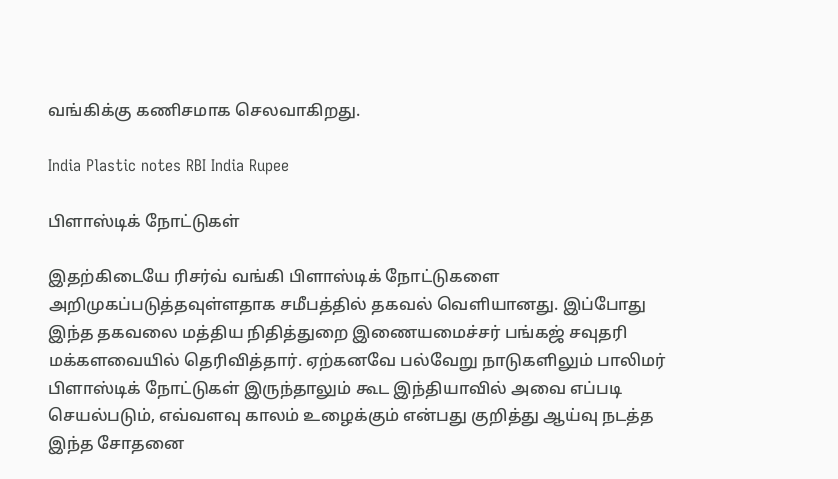வங்கிக்கு கணிசமாக செலவாகிறது.

India Plastic notes RBI India Rupee

பிளாஸ்டிக் நோட்டுகள்

இதற்கிடையே ரிசர்வ் வங்கி பிளாஸ்டிக் நோட்டுகளை அறிமுகப்படுத்தவுள்ளதாக சமீபத்தில் தகவல் வெளியானது. இப்போது இந்த தகவலை மத்திய நிதித்துறை இணையமைச்சர் பங்கஜ் சவுதரி மக்களவையில் தெரிவித்தார். ஏற்கனவே பல்வேறு நாடுகளிலும் பாலிமர் பிளாஸ்டிக் நோட்டுகள் இருந்தாலும் கூட இந்தியாவில் அவை எப்படி செயல்படும், எவ்வளவு காலம் உழைக்கும் என்பது குறித்து ஆய்வு நடத்த இந்த சோதனை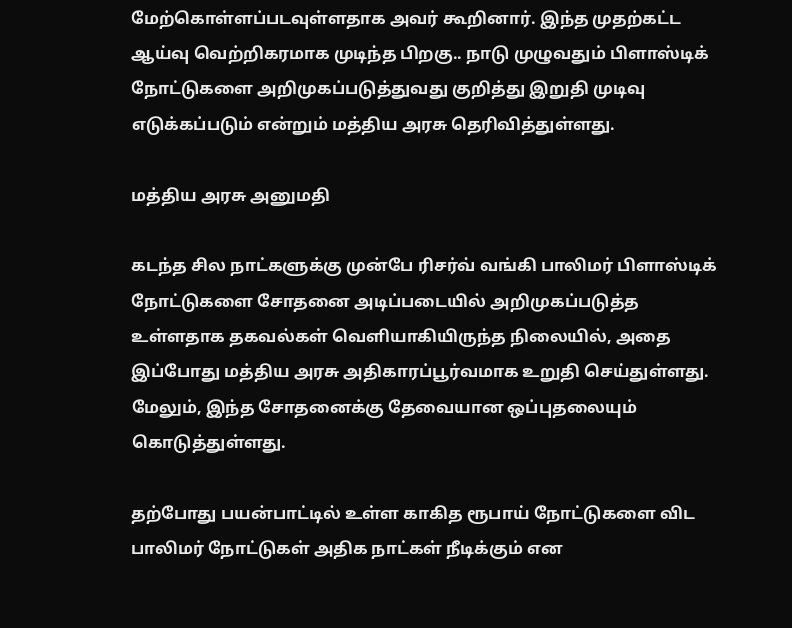மேற்கொள்ளப்படவுள்ளதாக அவர் கூறினார். இந்த முதற்கட்ட ஆய்வு வெற்றிகரமாக முடிந்த பிறகு.. நாடு முழுவதும் பிளாஸ்டிக் நோட்டுகளை அறிமுகப்படுத்துவது குறித்து இறுதி முடிவு எடுக்கப்படும் என்றும் மத்திய அரசு தெரிவித்துள்ளது.

மத்திய அரசு அனுமதி

கடந்த சில நாட்களுக்கு முன்பே ரிசர்வ் வங்கி பாலிமர் பிளாஸ்டிக் நோட்டுகளை சோதனை அடிப்படையில் அறிமுகப்படுத்த உள்ளதாக தகவல்கள் வெளியாகியிருந்த நிலையில், அதை இப்போது மத்திய அரசு அதிகாரப்பூர்வமாக உறுதி செய்துள்ளது. மேலும், இந்த சோதனைக்கு தேவையான ஒப்புதலையும் கொடுத்துள்ளது.

தற்போது பயன்பாட்டில் உள்ள காகித ரூபாய் நோட்டுகளை விட பாலிமர் நோட்டுகள் அதிக நாட்கள் நீடிக்கும் என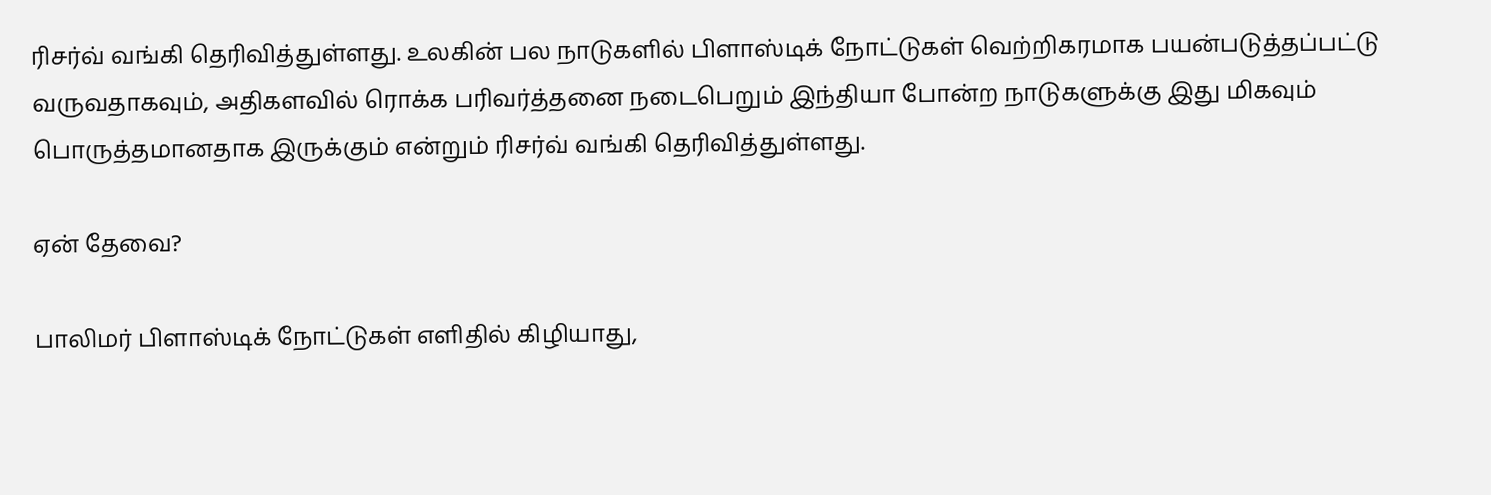ரிசர்வ் வங்கி தெரிவித்துள்ளது. உலகின் பல நாடுகளில் பிளாஸ்டிக் நோட்டுகள் வெற்றிகரமாக பயன்படுத்தப்பட்டு வருவதாகவும், அதிகளவில் ரொக்க பரிவர்த்தனை நடைபெறும் இந்தியா போன்ற நாடுகளுக்கு இது மிகவும் பொருத்தமானதாக இருக்கும் என்றும் ரிசர்வ் வங்கி தெரிவித்துள்ளது.

ஏன் தேவை?

பாலிமர் பிளாஸ்டிக் நோட்டுகள் எளிதில் கிழியாது,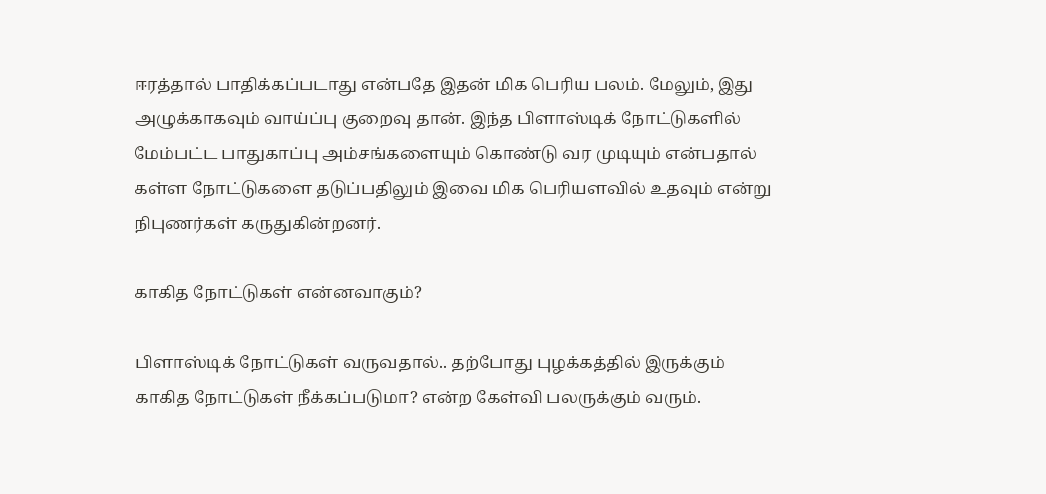ஈரத்தால் பாதிக்கப்படாது என்பதே இதன் மிக பெரிய பலம். மேலும், இது அழுக்காகவும் வாய்ப்பு குறைவு தான். இந்த பிளாஸ்டிக் நோட்டுகளில் மேம்பட்ட பாதுகாப்பு அம்சங்களையும் கொண்டு வர முடியும் என்பதால் கள்ள நோட்டுகளை தடுப்பதிலும் இவை மிக பெரியளவில் உதவும் என்று நிபுணர்கள் கருதுகின்றனர்.

காகித நோட்டுகள் என்னவாகும்?

பிளாஸ்டிக் நோட்டுகள் வருவதால்.. தற்போது புழக்கத்தில் இருக்கும் காகித நோட்டுகள் நீக்கப்படுமா? என்ற கேள்வி பலருக்கும் வரும்.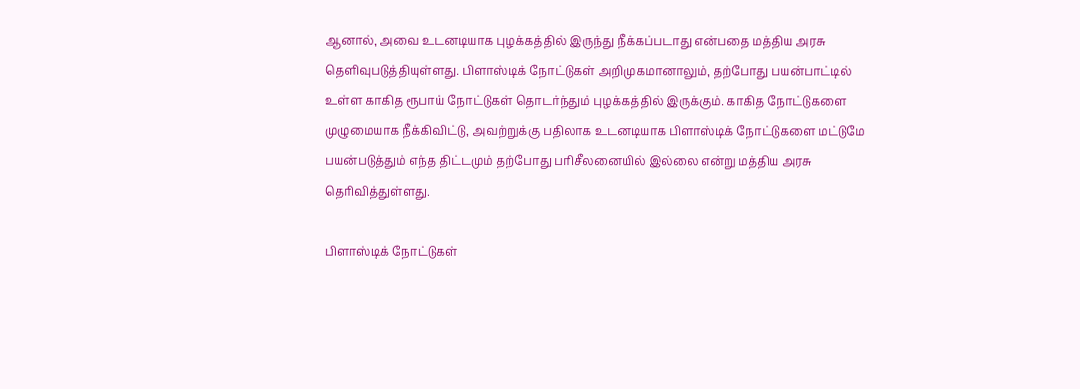ஆனால், அவை உடனடியாக புழக்கத்தில் இருந்து நீக்கப்படாது என்பதை மத்திய அரசு தெளிவுபடுத்தியுள்ளது. பிளாஸ்டிக் நோட்டுகள் அறிமுகமானாலும், தற்போது பயன்பாட்டில் உள்ள காகித ரூபாய் நோட்டுகள் தொடர்ந்தும் புழக்கத்தில் இருக்கும். காகித நோட்டுகளை முழுமையாக நீக்கிவிட்டு, அவற்றுக்கு பதிலாக உடனடியாக பிளாஸ்டிக் நோட்டுகளை மட்டுமே பயன்படுத்தும் எந்த திட்டமும் தற்போது பரிசீலனையில் இல்லை என்று மத்திய அரசு தெரிவித்துள்ளது.

பிளாஸ்டிக் நோட்டுகள்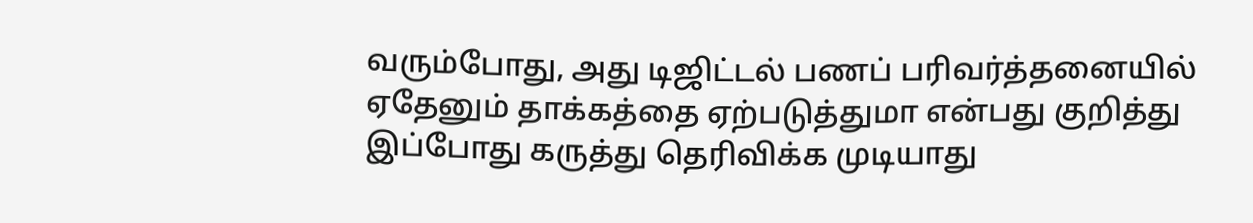வரும்போது, அது டிஜிட்டல் பணப் பரிவர்த்தனையில் ஏதேனும் தாக்கத்தை ஏற்படுத்துமா என்பது குறித்து இப்போது கருத்து தெரிவிக்க முடியாது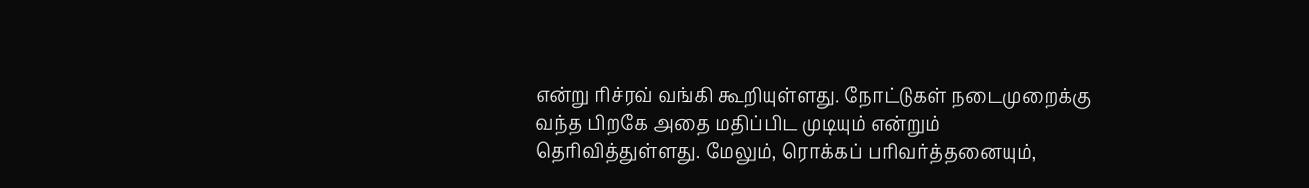என்று ரிச்ரவ் வங்கி கூறியுள்ளது. நோட்டுகள் நடைமுறைக்கு வந்த பிறகே அதை மதிப்பிட முடியும் என்றும் தெரிவித்துள்ளது. மேலும், ரொக்கப் பரிவர்த்தனையும்,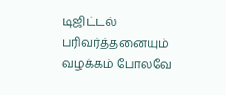டிஜிட்டல் பரிவர்த்தனையும் வழக்கம் போலவே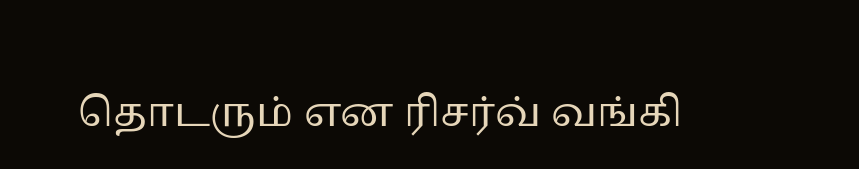தொடரும் என ரிசர்வ் வங்கி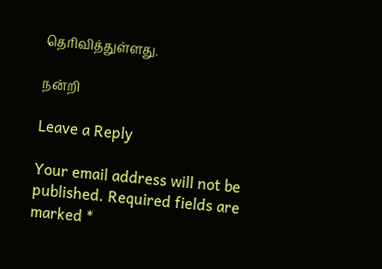தெரிவித்துள்ளது.

நன்றி

Leave a Reply

Your email address will not be published. Required fields are marked *